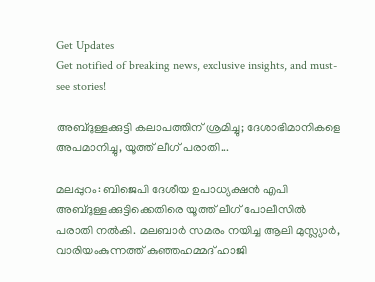Get Updates
Get notified of breaking news, exclusive insights, and must-see stories!

അബ്ദുള്ളക്കുട്ടി കലാപത്തിന് ശ്രമിച്ചു; ദേശാഭിമാനികളെ അപമാനിച്ചു, യൂത്ത് ലീഗ് പരാതി...

മലപ്പുറം: ബിജെപി ദേശീയ ഉപാധ്യക്ഷന്‍ എപി അബ്ദുള്ളക്കുട്ടിക്കെതിരെ യൂത്ത് ലീഗ് പോലീസില്‍ പരാതി നല്‍കി. മലബാര്‍ സമരം നയിച്ച ആലി മുസ്ല്യാര്‍, വാരിയംകുന്നത്ത് കുഞ്ഞഹമ്മദ് ഹാജി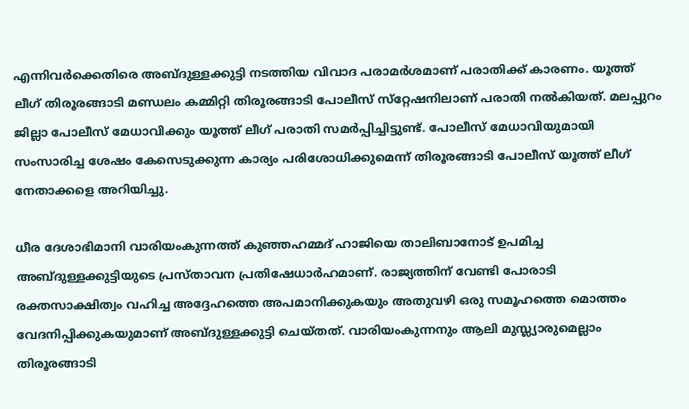എന്നിവര്‍ക്കെതിരെ അബ്ദുള്ളക്കുട്ടി നടത്തിയ വിവാദ പരാമര്‍ശമാണ് പരാതിക്ക് കാരണം. യൂത്ത് ലീഗ് തിരൂരങ്ങാടി മണ്ഡലം കമ്മിറ്റി തിരൂരങ്ങാടി പോലീസ് സ്‌റ്റേഷനിലാണ് പരാതി നല്‍കിയത്. മലപ്പുറം ജില്ലാ പോലീസ് മേധാവിക്കും യൂത്ത് ലീഗ് പരാതി സമര്‍പ്പിച്ചിട്ടുണ്ട്. പോലീസ് മേധാവിയുമായി സംസാരിച്ച ശേഷം കേസെടുക്കുന്ന കാര്യം പരിശോധിക്കുമെന്ന് തിരൂരങ്ങാടി പോലീസ് യൂത്ത് ലീഗ് നേതാക്കളെ അറിയിച്ചു.

ധീര ദേശാഭിമാനി വാരിയംകുന്നത്ത് കുഞ്ഞഹമ്മദ് ഹാജിയെ താലിബാനോട് ഉപമിച്ച അബ്ദുള്ളക്കുട്ടിയുടെ പ്രസ്താവന പ്രതിഷേധാര്‍ഹമാണ്. രാജ്യത്തിന് വേണ്ടി പോരാടി രക്തസാക്ഷിത്വം വഹിച്ച അദ്ദേഹത്തെ അപമാനിക്കുകയും അതുവഴി ഒരു സമൂഹത്തെ മൊത്തം വേദനിപ്പിക്കുകയുമാണ് അബ്ദുള്ളക്കുട്ടി ചെയ്തത്. വാരിയംകുന്നനും ആലി മുസ്ല്യാരുമെല്ലാം തിരൂരങ്ങാടി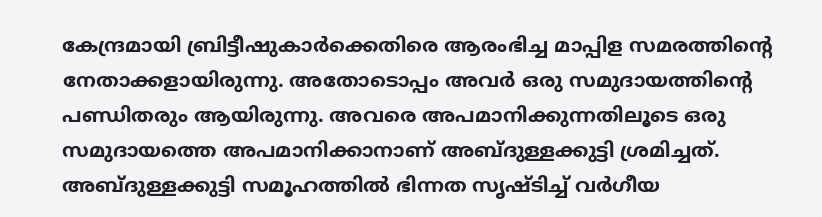കേന്ദ്രമായി ബ്രിട്ടീഷുകാര്‍ക്കെതിരെ ആരംഭിച്ച മാപ്പിള സമരത്തിന്റെ നേതാക്കളായിരുന്നു. അതോടൊപ്പം അവര്‍ ഒരു സമുദായത്തിന്റെ പണ്ഡിതരും ആയിരുന്നു. അവരെ അപമാനിക്കുന്നതിലൂടെ ഒരു സമുദായത്തെ അപമാനിക്കാനാണ് അബ്ദുള്ളക്കുട്ടി ശ്രമിച്ചത്. അബ്ദുള്ളക്കുട്ടി സമൂഹത്തില്‍ ഭിന്നത സൃഷ്ടിച്ച് വര്‍ഗീയ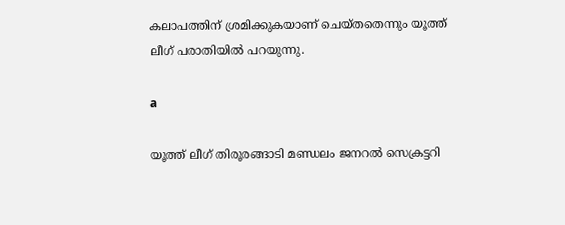കലാപത്തിന് ശ്രമിക്കുകയാണ് ചെയ്തതെന്നും യൂത്ത് ലീഗ് പരാതിയില്‍ പറയുന്നു.

a

യൂത്ത് ലീഗ് തിരൂരങ്ങാടി മണ്ഡലം ജനറല്‍ സെക്രട്ടറി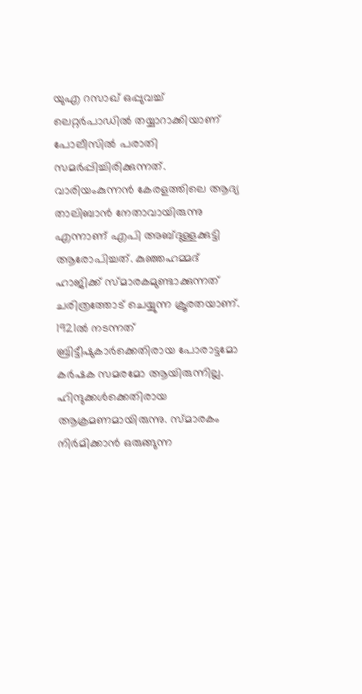യുഎ റസാഖ് ഒപ്പുവച്ച് ലെറ്റര്‍പാഡില്‍ തയ്യാറാക്കിയാണ് പോലീസില്‍ പരാതി സമര്‍പ്പിച്ചിരിക്കുന്നത്. വാരിയംകുന്നന്‍ കേരളത്തിലെ ആദ്യ താലിബാന്‍ നേതാവായിരുന്നു എന്നാണ് എപി അബ്ദുള്ളക്കുട്ടി ആരോപിച്ചത്. കുഞ്ഞഹമ്മദ് ഹാജിക്ക് സ്മാരകമുണ്ടാക്കുന്നത് ചരിത്രത്തോട് ചെയ്യുന്ന ക്രൂരതയാണ്. 1921ല്‍ നടന്നത് ബ്രിട്ടീഷുകാര്‍ക്കെതിരായ പോരാട്ടമോ കര്‍ഷക സമരമോ ആയിരുന്നില്ല. ഹിന്ദുക്കള്‍ക്കെതിരായ ആക്രമണമായിരുന്നു. സ്മാരകം നിര്‍മിക്കാന്‍ ഒരുങ്ങുന്ന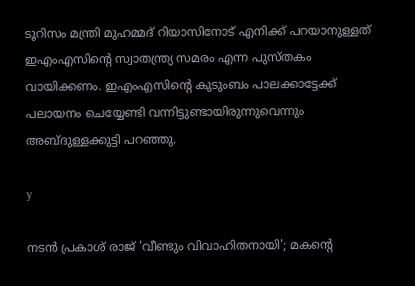ടൂറിസം മന്ത്രി മുഹമ്മദ് റിയാസിനോട് എനിക്ക് പറയാനുള്ളത് ഇഎംഎസിന്റെ സ്വാതന്ത്ര്യ സമരം എന്ന പുസ്തകം വായിക്കണം. ഇഎംഎസിന്റെ കുടുംബം പാലക്കാട്ടേക്ക് പലായനം ചെയ്യേണ്ടി വന്നിട്ടുണ്ടായിരുന്നുവെന്നും അബ്ദുള്ളക്കുട്ടി പറഞ്ഞു.

y

നടന്‍ പ്രകാശ് രാജ് 'വീണ്ടും വിവാഹിതനായി'; മകന്റെ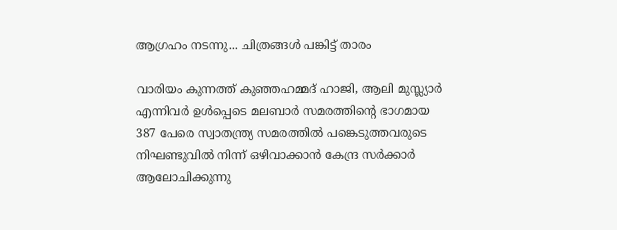ആഗ്രഹം നടന്നു... ചിത്രങ്ങള്‍ പങ്കിട്ട് താരം

വാരിയം കുന്നത്ത് കുഞ്ഞഹമ്മദ് ഹാജി, ആലി മുസ്ല്യാര്‍ എന്നിവര്‍ ഉള്‍പ്പെടെ മലബാര്‍ സമരത്തിന്റെ ഭാഗമായ 387 പേരെ സ്വാതന്ത്ര്യ സമരത്തില്‍ പങ്കെടുത്തവരുടെ നിഘണ്ടുവില്‍ നിന്ന് ഒഴിവാക്കാന്‍ കേന്ദ്ര സര്‍ക്കാര്‍ ആലോചിക്കുന്നു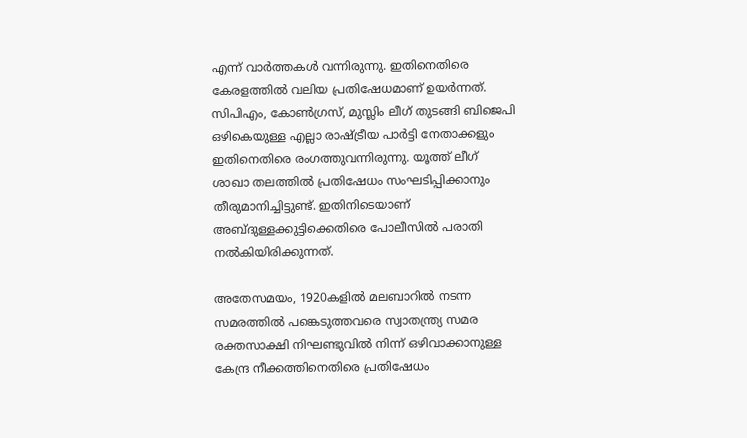എന്ന് വാര്‍ത്തകള്‍ വന്നിരുന്നു. ഇതിനെതിരെ കേരളത്തില്‍ വലിയ പ്രതിഷേധമാണ് ഉയര്‍ന്നത്. സിപിഎം, കോണ്‍ഗ്രസ്, മുസ്ലിം ലീഗ് തുടങ്ങി ബിജെപി ഒഴികെയുള്ള എല്ലാ രാഷ്ട്രീയ പാര്‍ട്ടി നേതാക്കളും ഇതിനെതിരെ രംഗത്തുവന്നിരുന്നു. യൂത്ത് ലീഗ് ശാഖാ തലത്തില്‍ പ്രതിഷേധം സംഘടിപ്പിക്കാനും തീരുമാനിച്ചിട്ടുണ്ട്. ഇതിനിടെയാണ് അബ്ദുള്ളക്കുട്ടിക്കെതിരെ പോലീസില്‍ പരാതി നല്‍കിയിരിക്കുന്നത്.

അതേസമയം, 1920കളില്‍ മലബാറില്‍ നടന്ന സമരത്തില്‍ പങ്കെടുത്തവരെ സ്വാതന്ത്ര്യ സമര രക്തസാക്ഷി നിഘണ്ടുവില്‍ നിന്ന് ഒഴിവാക്കാനുള്ള കേന്ദ്ര നീക്കത്തിനെതിരെ പ്രതിഷേധം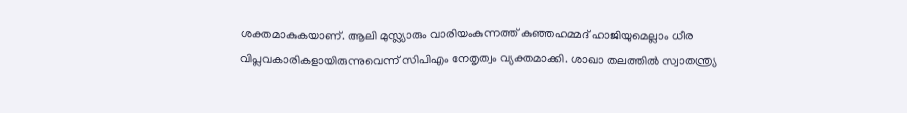ശക്തമാകുകയാണ്. ആലി മുസ്ല്യാരും വാരിയംകുന്നത്ത് കുഞ്ഞഹമ്മദ് ഹാജിയുമെല്ലാം ധീര വിപ്ലവകാരികളായിരുന്നുവെന്ന് സിപിഎം നേതൃത്വം വ്യക്തമാക്കി. ശാഖാ തലത്തില്‍ സ്വാതന്ത്ര്യ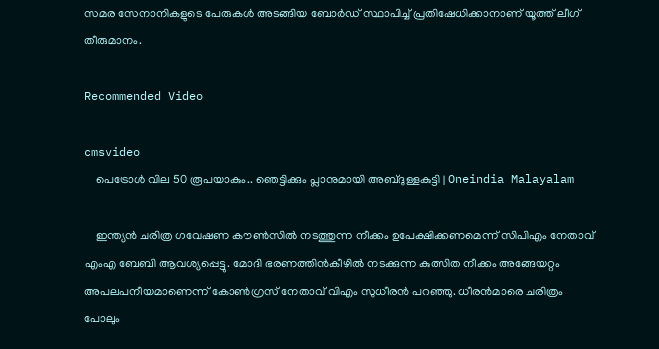സമര സേനാനികളുടെ പേരുകള്‍ അടങ്ങിയ ബോര്‍ഡ് സ്ഥാപിച്ച് പ്രതിഷേധിക്കാനാണ് യൂത്ത് ലീഗ് തീരുമാനം.

Recommended Video

cmsvideo
    പെട്രോൾ വില 50 രൂപയാകും.. ഞെട്ടിക്കും പ്ലാനുമായി അബ്ദുള്ളകുട്ടി | Oneindia Malayalam

    ഇന്ത്യന്‍ ചരിത്ര ഗവേഷണ കൗണ്‍സില്‍ നടത്തുന്ന നീക്കം ഉപേക്ഷിക്കണമെന്ന് സിപിഎം നേതാവ് എംഎ ബേബി ആവശ്യപ്പെട്ടു. മോദി ഭരണത്തിന്‍കീഴില്‍ നടക്കുന്ന കുത്സിത നീക്കം അങ്ങേയറ്റം അപലപനീയമാണെന്ന് കോണ്‍ഗ്രസ് നേതാവ് വിഎം സുധീരന്‍ പറഞ്ഞു. ധീരന്‍മാരെ ചരിത്രം പോലും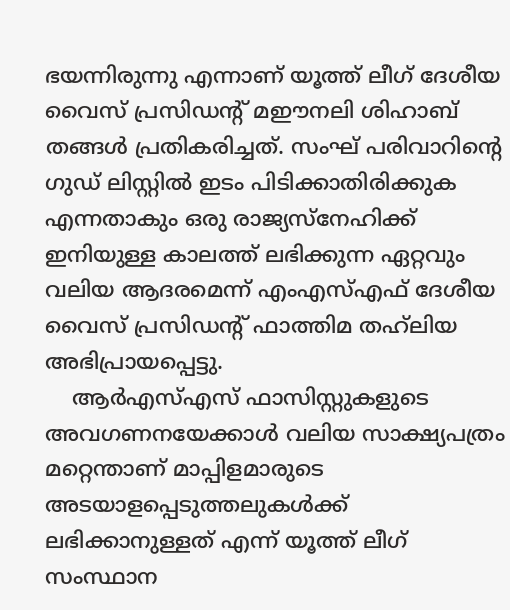ഭയന്നിരുന്നു എന്നാണ് യൂത്ത് ലീഗ് ദേശീയ വൈസ് പ്രസിഡന്റ് മഈനലി ശിഹാബ് തങ്ങള്‍ പ്രതികരിച്ചത്. സംഘ് പരിവാറിന്റെ ഗുഡ് ലിസ്റ്റില്‍ ഇടം പിടിക്കാതിരിക്കുക എന്നതാകും ഒരു രാജ്യസ്‌നേഹിക്ക് ഇനിയുള്ള കാലത്ത് ലഭിക്കുന്ന ഏറ്റവും വലിയ ആദരമെന്ന് എംഎസ്എഫ് ദേശീയ വൈസ് പ്രസിഡന്റ് ഫാത്തിമ തഹ്‌ലിയ അഭിപ്രായപ്പെട്ടു.
    ആര്‍എസ്എസ് ഫാസിസ്റ്റുകളുടെ അവഗണനയേക്കാള്‍ വലിയ സാക്ഷ്യപത്രം മറ്റെന്താണ് മാപ്പിളമാരുടെ അടയാളപ്പെടുത്തലുകള്‍ക്ക് ലഭിക്കാനുള്ളത് എന്ന് യൂത്ത് ലീഗ് സംസ്ഥാന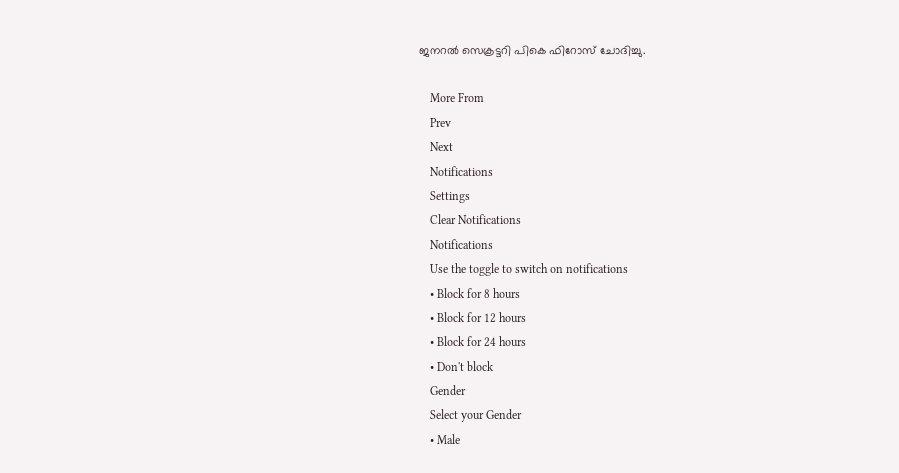ജനറല്‍ സെക്രട്ടറി പികെ ഫിറോസ് ചോദിച്ചു.

    More From
    Prev
    Next
    Notifications
    Settings
    Clear Notifications
    Notifications
    Use the toggle to switch on notifications
    • Block for 8 hours
    • Block for 12 hours
    • Block for 24 hours
    • Don't block
    Gender
    Select your Gender
    • Male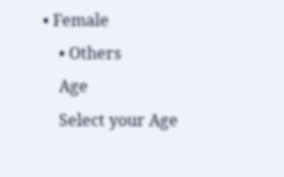• Female
    • Others
    Age
    Select your Age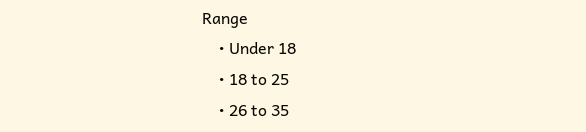Range
    • Under 18
    • 18 to 25
    • 26 to 35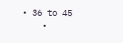• 36 to 45
    •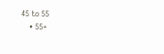45 to 55
    • 55+